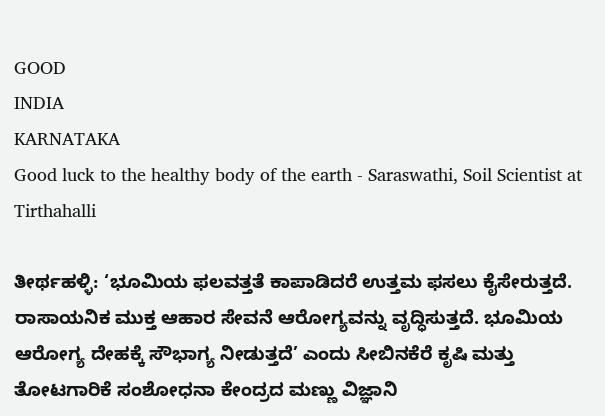GOOD
INDIA
KARNATAKA
Good luck to the healthy body of the earth - Saraswathi, Soil Scientist at Tirthahalli

ತೀರ್ಥಹಳ್ಳಿ: ‘ಭೂಮಿಯ ಫಲವತ್ತತೆ ಕಾಪಾಡಿದರೆ ಉತ್ತಮ ಫಸಲು ಕೈಸೇರುತ್ತದೆ. ರಾಸಾಯನಿಕ ಮುಕ್ತ ಆಹಾರ ಸೇವನೆ ಆರೋಗ್ಯವನ್ನು ವೃದ್ಧಿಸುತ್ತದೆ. ಭೂಮಿಯ ಆರೋಗ್ಯ ದೇಹಕ್ಕೆ ಸೌಭಾಗ್ಯ ನೀಡುತ್ತದೆ’ ಎಂದು ಸೀಬಿನಕೆರೆ ಕೃಷಿ ಮತ್ತು ತೋಟಗಾರಿಕೆ ಸಂಶೋಧನಾ ಕೇಂದ್ರದ ಮಣ್ಣು ವಿಜ್ಞಾನಿ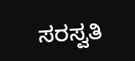ಸರಸ್ವತಿ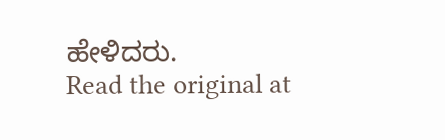ಹೇಳಿದರು.
Read the original at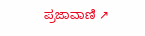ಪ್ರಜಾವಾಣಿ ↗